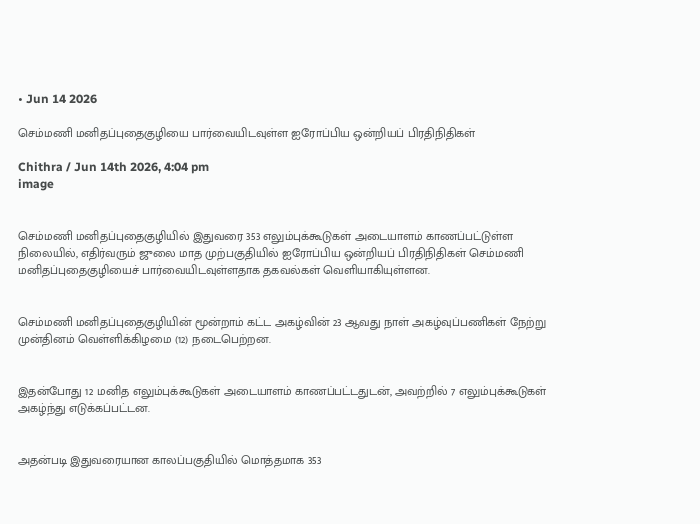• Jun 14 2026

செம்மணி மனிதப்புதைகுழியை பார்வையிடவுள்ள ஐரோப்பிய ஒன்றியப் பிரதிநிதிகள்

Chithra / Jun 14th 2026, 4:04 pm
image


செம்மணி மனிதப்புதைகுழியில் இதுவரை 353 எலும்புக்கூடுகள் அடையாளம் காணப்பட்டுள்ள நிலையில், எதிர்வரும் ஜுலை மாத முற்பகுதியில் ஐரோப்பிய ஒன்றியப் பிரதிநிதிகள் செம்மணி மனிதப்புதைகுழியைச் பார்வையிடவுள்ளதாக தகவல்கள் வெளியாகியுள்ளன.


செம்மணி மனிதப்புதைகுழியின் மூன்றாம் கட்ட அகழ்வின் 23 ஆவது நாள் அகழ்வுப்பணிகள் நேற்று முன்தினம் வெள்ளிக்கிழமை (12) நடைபெற்றன.


இதன்போது 12 மனித எலும்புக்கூடுகள் அடையாளம் காணப்பட்டதுடன், அவற்றில் 7 எலும்புக்கூடுகள் அகழ்ந்து எடுக்கப்பட்டன.


அதன்படி இதுவரையான காலப்பகுதியில் மொத்தமாக 353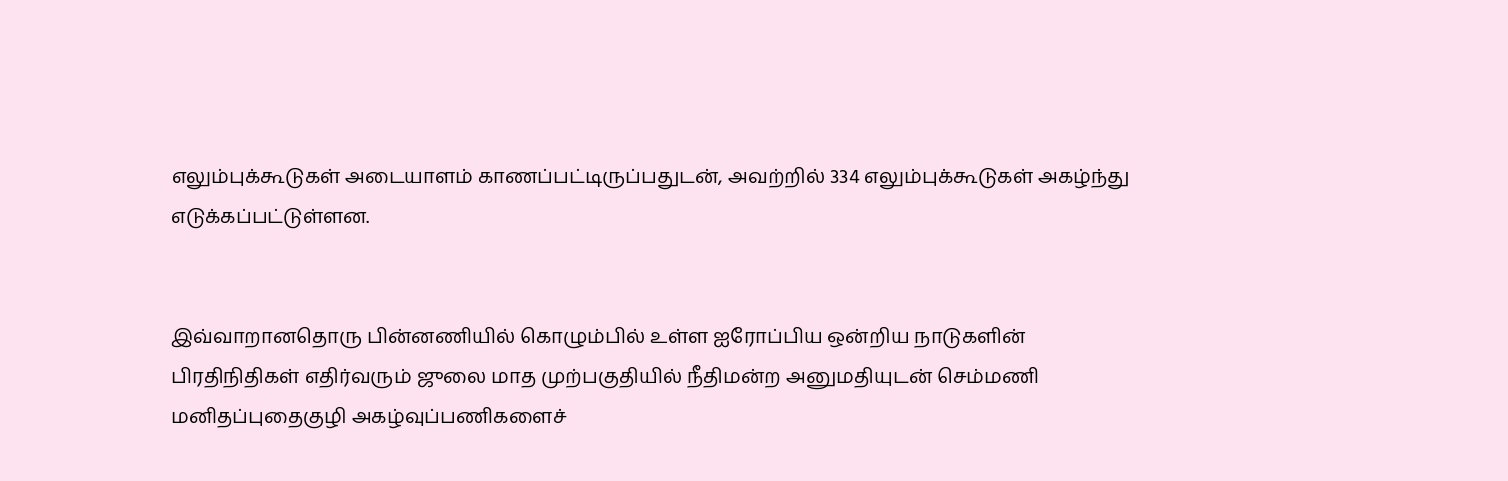எலும்புக்கூடுகள் அடையாளம் காணப்பட்டிருப்பதுடன், அவற்றில் 334 எலும்புக்கூடுகள் அகழ்ந்து எடுக்கப்பட்டுள்ளன.


இவ்வாறானதொரு பின்னணியில் கொழும்பில் உள்ள ஐரோப்பிய ஒன்றிய நாடுகளின் பிரதிநிதிகள் எதிர்வரும் ஜுலை மாத முற்பகுதியில் நீதிமன்ற அனுமதியுடன் செம்மணி மனிதப்புதைகுழி அகழ்வுப்பணிகளைச்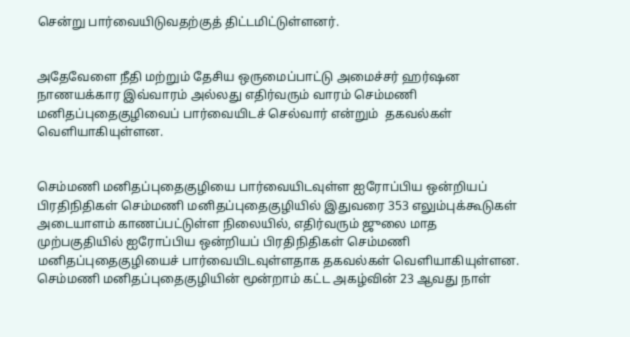சென்று பார்வையிடுவதற்குத் திட்டமிட்டுள்ளனர்.


அதேவேளை நீதி மற்றும் தேசிய ஒருமைப்பாட்டு அமைச்சர் ஹர்ஷன நாணயக்கார இவ்வாரம் அல்லது எதிர்வரும் வாரம் செம்மணி மனிதப்புதைகுழிவைப் பார்வையிடச் செல்வார் என்றும்  தகவல்கள் வெளியாகியுள்ளன.


செம்மணி மனிதப்புதைகுழியை பார்வையிடவுள்ள ஐரோப்பிய ஒன்றியப் பிரதிநிதிகள் செம்மணி மனிதப்புதைகுழியில் இதுவரை 353 எலும்புக்கூடுகள் அடையாளம் காணப்பட்டுள்ள நிலையில், எதிர்வரும் ஜுலை மாத முற்பகுதியில் ஐரோப்பிய ஒன்றியப் பிரதிநிதிகள் செம்மணி மனிதப்புதைகுழியைச் பார்வையிடவுள்ளதாக தகவல்கள் வெளியாகியுள்ளன. செம்மணி மனிதப்புதைகுழியின் மூன்றாம் கட்ட அகழ்வின் 23 ஆவது நாள்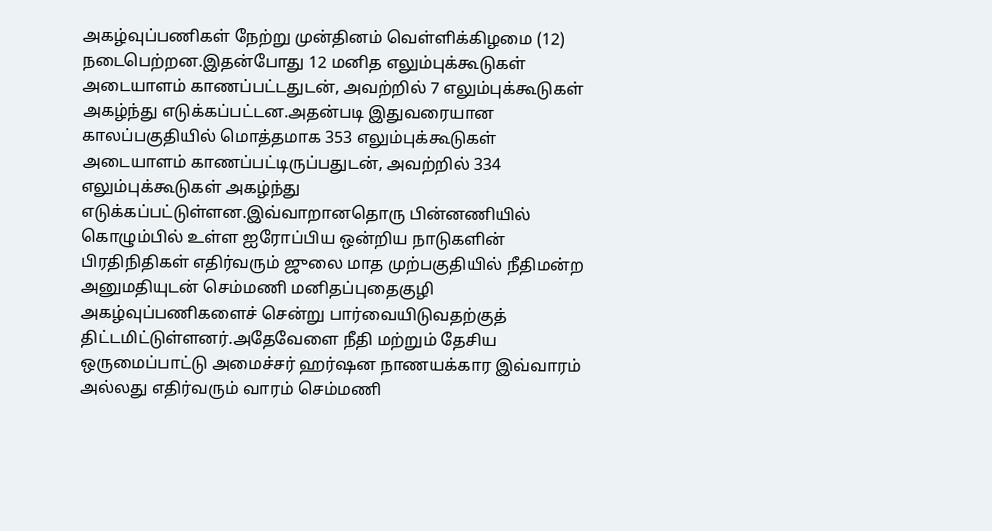அகழ்வுப்பணிகள் நேற்று முன்தினம் வெள்ளிக்கிழமை (12) நடைபெற்றன.இதன்போது 12 மனித எலும்புக்கூடுகள் அடையாளம் காணப்பட்டதுடன், அவற்றில் 7 எலும்புக்கூடுகள் அகழ்ந்து எடுக்கப்பட்டன.அதன்படி இதுவரையான காலப்பகுதியில் மொத்தமாக 353 எலும்புக்கூடுகள் அடையாளம் காணப்பட்டிருப்பதுடன், அவற்றில் 334 எலும்புக்கூடுகள் அகழ்ந்து எடுக்கப்பட்டுள்ளன.இவ்வாறானதொரு பின்னணியில் கொழும்பில் உள்ள ஐரோப்பிய ஒன்றிய நாடுகளின் பிரதிநிதிகள் எதிர்வரும் ஜுலை மாத முற்பகுதியில் நீதிமன்ற அனுமதியுடன் செம்மணி மனிதப்புதைகுழி அகழ்வுப்பணிகளைச் சென்று பார்வையிடுவதற்குத் திட்டமிட்டுள்ளனர்.அதேவேளை நீதி மற்றும் தேசிய ஒருமைப்பாட்டு அமைச்சர் ஹர்ஷன நாணயக்கார இவ்வாரம் அல்லது எதிர்வரும் வாரம் செம்மணி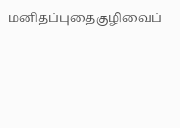மனிதப்புதைகுழிவைப்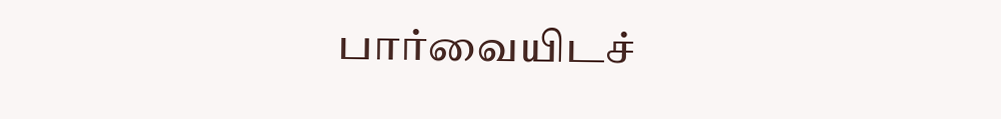பார்வையிடச்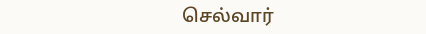செல்வார்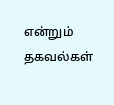என்றும்  தகவல்கள்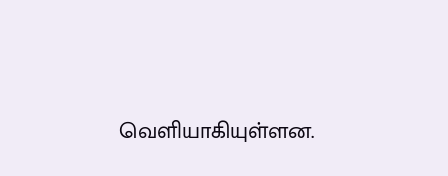வெளியாகியுள்ளன.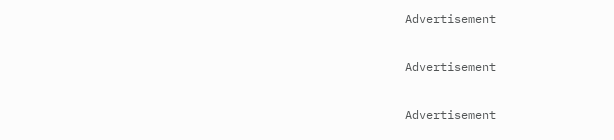Advertisement

Advertisement

Advertisement